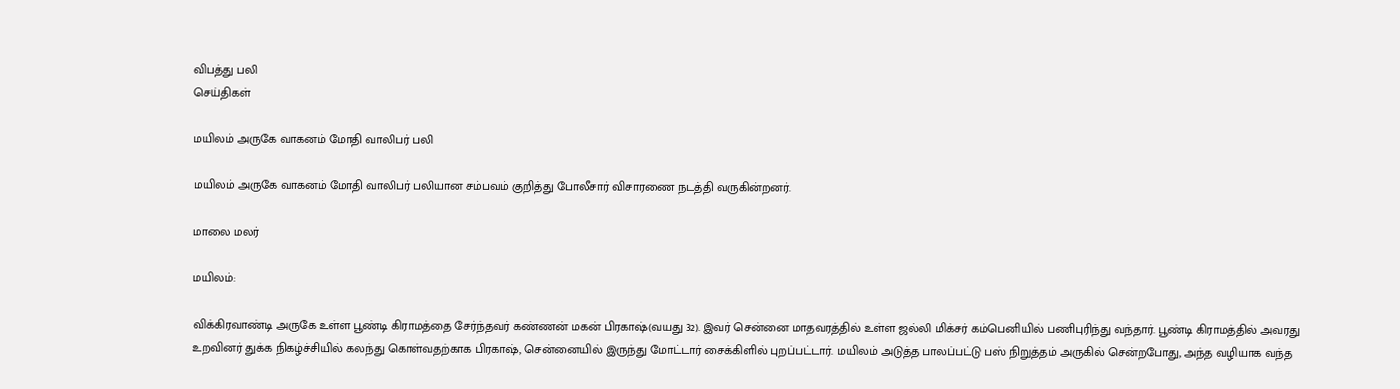விபத்து பலி
செய்திகள்

மயிலம் அருகே வாகனம் மோதி வாலிபர் பலி

மயிலம் அருகே வாகனம் மோதி வாலிபர் பலியான சம்பவம் குறித்து போலீசார் விசாரணை நடத்தி வருகின்றனர்.

மாலை மலர்

மயிலம்:

விக்கிரவாண்டி அருகே உள்ள பூண்டி கிராமத்தை சேர்ந்தவர் கண்ணன் மகன் பிரகாஷ்(வயது 32). இவர் சென்னை மாதவரத்தில் உள்ள ஜல்லி மிக்சர் கம்பெனியில் பணிபுரிந்து வந்தார். பூண்டி கிராமத்தில் அவரது உறவினர் துக்க நிகழ்ச்சியில் கலந்து கொள்வதற்காக பிரகாஷ், சென்னையில் இருந்து மோட்டார் சைக்கிளில் புறப்பட்டார். மயிலம் அடுத்த பாலப்பட்டு பஸ் நிறுத்தம் அருகில் சென்றபோது, அந்த வழியாக வந்த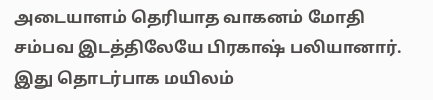அடையாளம் தெரியாத வாகனம் மோதி சம்பவ இடத்திலேயே பிரகாஷ் பலியானார். இது தொடர்பாக மயிலம்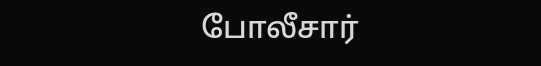போலீசார்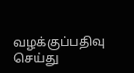வழக்குப்பதிவு செய்து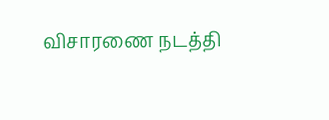விசாரணை நடத்தி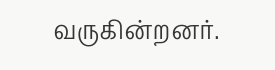வருகின்றனர்.